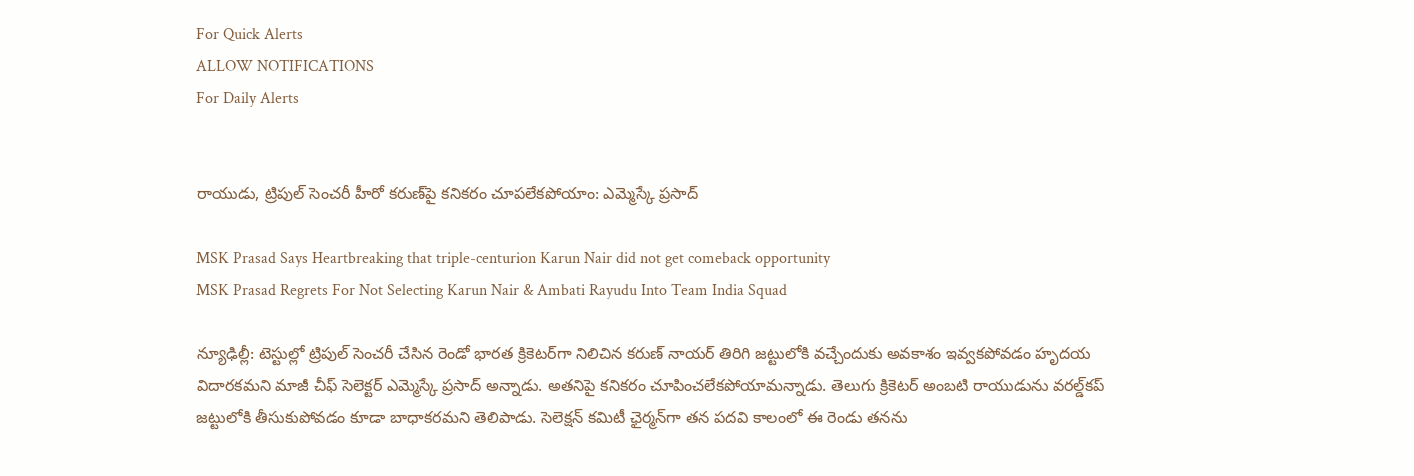For Quick Alerts
ALLOW NOTIFICATIONS
For Daily Alerts


రాయుడు, ట్రిపుల్ సెంచరీ హీరో కరుణ్‌పై కనికరం చూపలేకపోయాం: ఎమ్మెస్కే ప్రసాద్

MSK Prasad Says Heartbreaking that triple-centurion Karun Nair did not get comeback opportunity
MSK Prasad Regrets For Not Selecting Karun Nair & Ambati Rayudu Into Team India Squad

న్యూఢిల్లీ: టెస్టుల్లో ట్రిపుల్‌‌‌‌ సెంచరీ చేసిన రెండో భారత క్రికెటర్‌గా నిలిచిన కరుణ్‌‌‌‌ నాయర్‌‌‌‌ తిరిగి జట్టులోకి వచ్చేందుకు అవకాశం ఇవ్వకపోవడం హృదయ విదారకమని మాజీ చీఫ్‌‌‌‌ సెలెక్టర్‌‌‌‌ ఎమ్మెస్కే ప్రసాద్‌‌‌‌ అన్నాడు. అతనిపై కనికరం చూపించలేకపోయామన్నాడు. తెలుగు క్రికెటర్ అంబటి రాయుడును వరల్డ్‌కప్ జట్టులోకి తీసుకుపోవడం కూడా బాధాకరమని తెలిపాడు. సెలెక్షన్ కమిటీ ఛైర్మన్‌గా తన పదవి కాలంలో ఈ రెండు తనను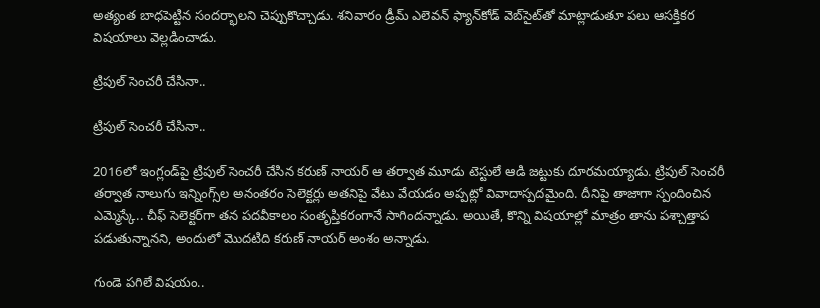అత్యంత బాధపెట్టిన సందర్భాలని చెప్పుకొచ్చాడు. శనివారం డ్రీమ్ ఎలెవన్ ఫ్యాన్‌కోడ్‌ వెబ్‌సైట్‌తో మాట్లాడుతూ పలు ఆసక్తికర విషయాలు వెల్లడించాడు.

ట్రిపుల్ సెంచరీ చేసినా..

ట్రిపుల్ సెంచరీ చేసినా..

2016లో ఇంగ్లండ్‌‌‌‌పై ట్రిపుల్‌‌‌‌ సెంచరీ చేసిన కరుణ్‌‌‌‌ నాయర్‌‌‌‌ ఆ తర్వాత మూడు టెస్టులే ఆడి జట్టుకు దూరమయ్యాడు. ట్రిపుల్‌‌‌‌ సెంచరీ తర్వాత నాలుగు ఇన్నింగ్స్‌‌‌‌ల అనంతరం సెలెక్టర్లు అతనిపై వేటు వేయడం అప్పట్లో వివాదాస్పదమైంది. దీనిపై తాజాగా స్పందించిన ఎమ్మెస్కే.. చీఫ్‌‌‌‌ సెలెక్టర్‌‌‌‌గా తన పదవీకాలం‌ సంతృప్తికరంగానే సాగిందన్నాడు. అయితే, కొన్ని విషయాల్లో మాత్రం తాను పశ్చాత్తాప పడుతున్నానని, అందులో మొదటిది కరుణ్‌‌‌‌ నాయర్‌‌‌‌ అంశం అన్నాడు.

గుండె పగిలే విషయం..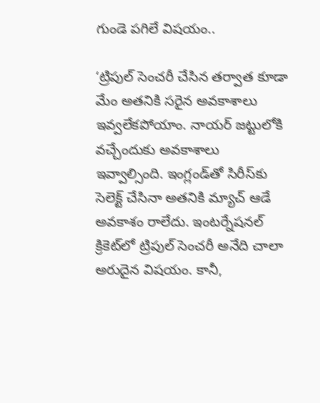గుండె పగిలే విషయం..

‘ట్రిపుల్‌‌‌‌ సెంచరీ చేసిన తర్వాత కూడా మేం అతనికి సరైన అవకాశాలు ఇవ్వలేకపోయాం. నాయర్ జట్టులోకి వచ్చేందుకు అవకాశాలు ఇవ్వాల్సింది. ఇంగ్లండ్‌‌‌‌తో సిరీస్‌‌‌‌కు సెలెక్ట్‌‌‌‌ చేసినా అతనికి మ్యాచ్‌‌‌‌ ఆడే అవకాశం రాలేదు. ఇంటర్నేషనల్ క్రికెట్‌‌‌‌లో ట్రిపుల్‌‌‌‌ సెంచరీ అనేది చాలా అరుదైన విషయం. కానీ,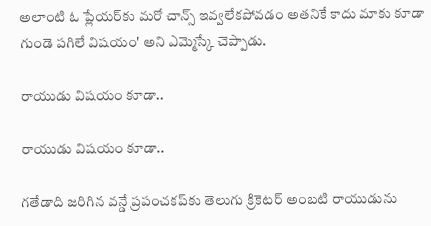అలాంటి ఓ ప్లేయర్‌‌‌‌కు మరో చాన్స్‌‌‌‌ ఇవ్వలేకపోవడం అతనికే కాదు మాకు కూడా గుండె పగిలే విషయం' అని ఎమ్మెస్కే చెప్పాడు.

రాయుడు విషయం కూడా..

రాయుడు విషయం కూడా..

గతేడాది‌‌‌ జరిగిన వన్డే ప్రపంచకప్‌‌కు తెలుగు క్రికెటర్ అంబటి రాయుడును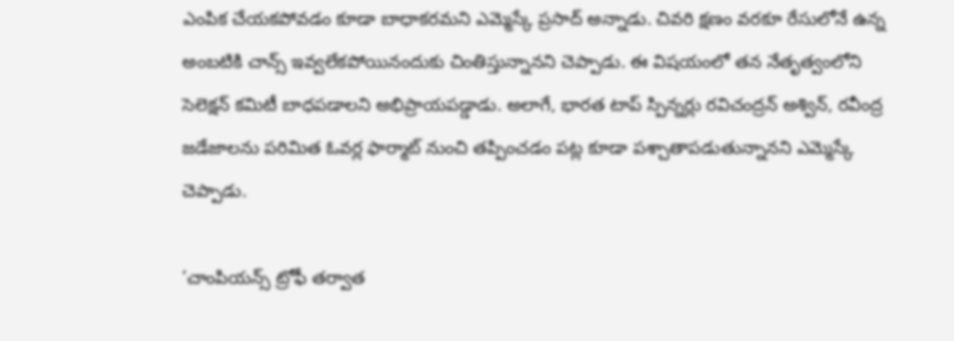ఎంపిక చేయకపోవడం కూడా బాధాకరమని ఎమ్మెస్కే ప్రసాద్‌‌‌‌ అన్నాడు. చివరి క్షణం వరకూ రేసులోనే ఉన్న అంబటికి చాన్స్‌‌‌‌ ఇవ్వలేకపోయినందుకు చింతిస్తున్నానని చెప్పాడు. ఈ విషయంలో తన నేతృత్వంలోని సెలెక్షన్‌‌‌‌ కమిటీ బాధపడాలని అభిప్రాయపడ్డాడు. అలాగే, భారత టాప్‌‌‌‌ స్పిన్నర్లు రవిచంద్రన్‌‌‌‌ అశ్విన్‌‌‌‌, రవీంద్ర జడేజాలను పరిమిత‌‌‌ ఓవర్ల ఫార్మాట్ నుంచి తప్పించడం పట్ల కూడా పశ్చాతాపడుతున్నానని ఎమ్మెస్కే చెప్పాడు.

‘చాంపియన్స్‌‌‌‌ ట్రోఫీ తర్వాత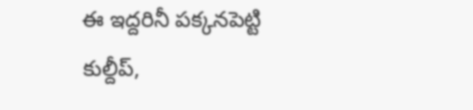ఈ ఇద్దరినీ పక్కనపెట్టి కుల్దీప్‌‌‌‌,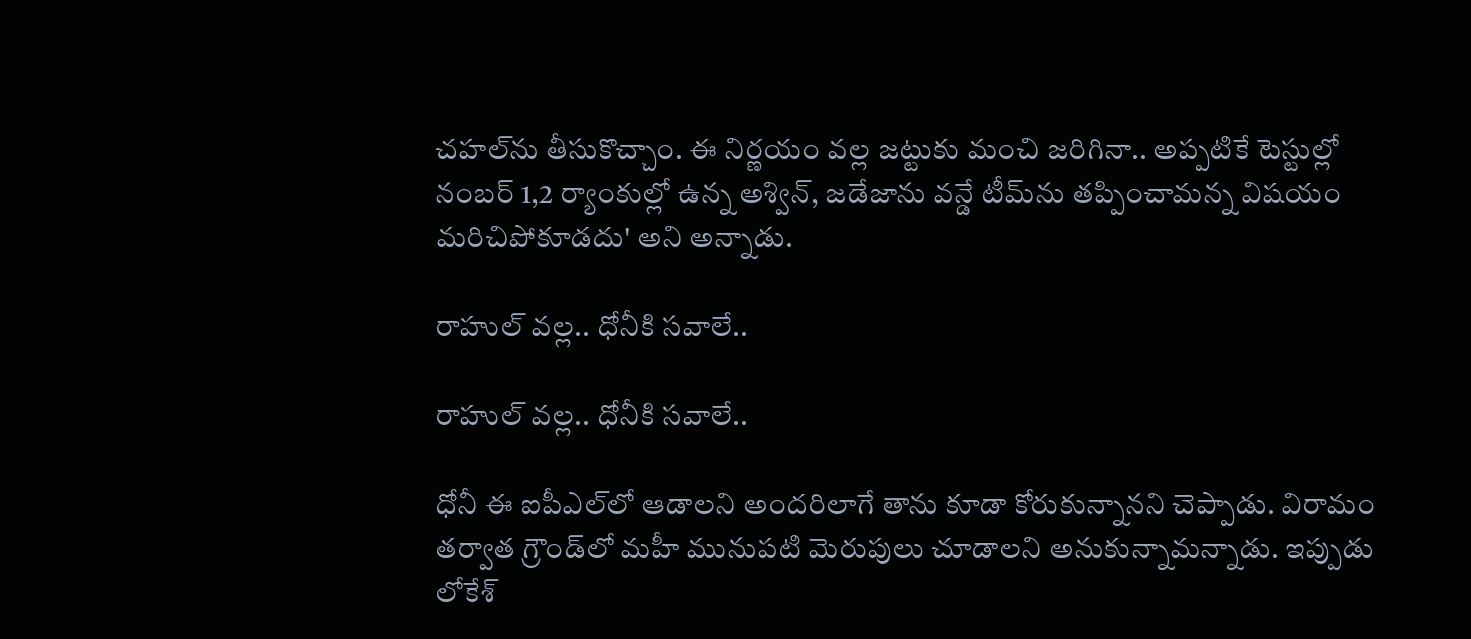చహల్‌‌‌‌ను తీసుకొచ్చాం. ఈ నిర్ణయం వల్ల జట్టుకు మంచి జరిగినా.. అప్పటికే టెస్టుల్లో నంబర్‌‌‌‌ 1,2 ర్యాంకుల్లో ఉన్న అశ్విన్‌‌‌‌, జడేజాను వన్డే టీమ్‌‌‌‌ను తప్పించామన్న విషయం మరిచిపోకూడదు' అని అన్నాడు.

రాహుల్ వల్ల.. ధోనీకి సవాలే..

రాహుల్ వల్ల.. ధోనీకి సవాలే..

ధోనీ ఈ ఐపీఎల్‌‌‌‌లో ఆడాలని అందరిలాగే తాను కూడా కోరుకున్నానని చెప్పాడు. విరామం తర్వాత గ్రౌండ్‌‌‌‌లో మహీ మునుపటి మెరుపులు చూడాలని అనుకున్నామన్నాడు. ఇప్పుడు లోకేశ్‌‌‌‌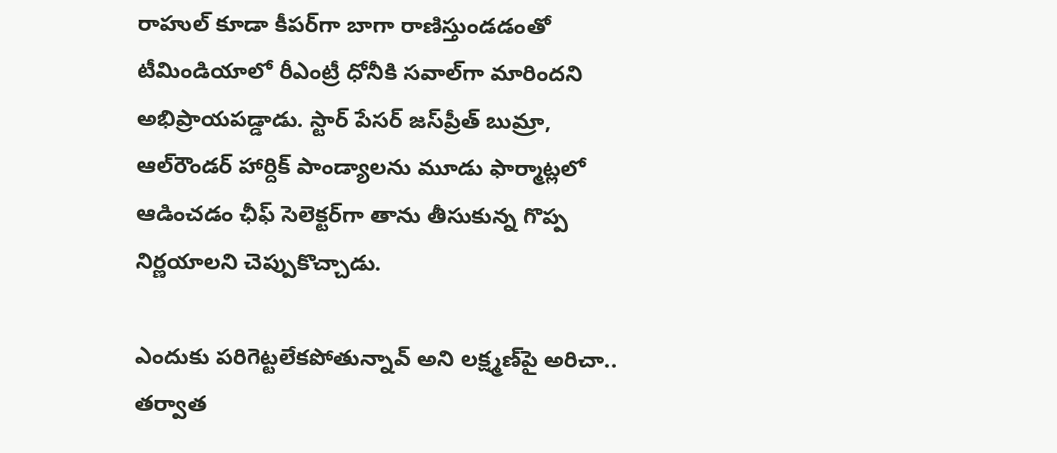రాహుల్‌‌‌‌ కూడా కీపర్‌‌‌‌గా బాగా రాణిస్తుండడంతో టీమిండియాలో రీఎంట్రీ ధోనీకి సవాల్‌‌‌‌గా మారిందని అభిప్రాయపడ్డాడు. స్టార్ పేసర్ జస్‌ప్రీత్ బుమ్రా, ఆల్‌రౌండర్ హార్దిక్ పాండ్యా‌లను మూడు ఫార్మాట్లలో ఆడించడం ఛీఫ్ సెలెక్టర్‌గా తాను తీసుకున్న గొప్ప నిర్ణయాలని చెప్పుకొచ్చాడు.

ఎందుకు పరిగెట్టలేకపోతున్నావ్‌ అని లక్ష్మణ్‌పై అరిచా.. తర్వాత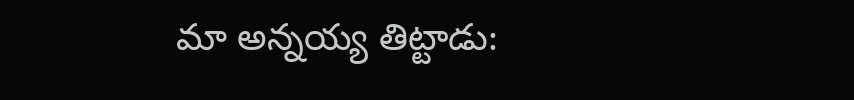మా అన్నయ్య తిట్టాడు: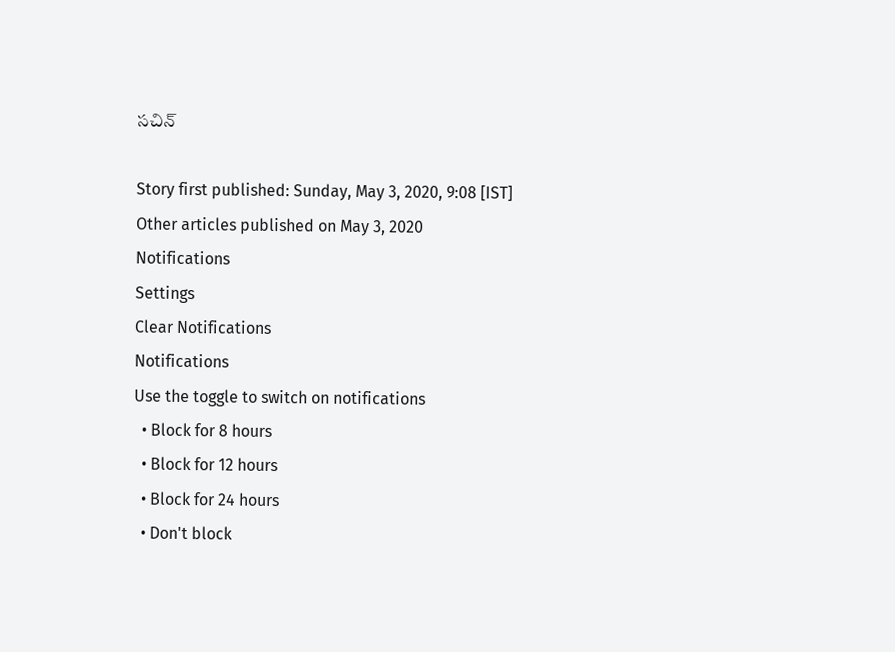సచిన్

Story first published: Sunday, May 3, 2020, 9:08 [IST]
Other articles published on May 3, 2020
Notifications
Settings
Clear Notifications
Notifications
Use the toggle to switch on notifications
  • Block for 8 hours
  • Block for 12 hours
  • Block for 24 hours
  • Don't block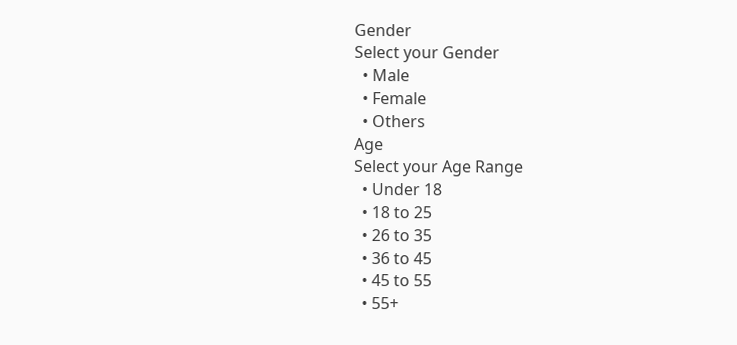Gender
Select your Gender
  • Male
  • Female
  • Others
Age
Select your Age Range
  • Under 18
  • 18 to 25
  • 26 to 35
  • 36 to 45
  • 45 to 55
  • 55+